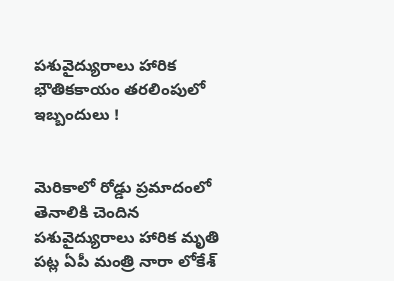పశువైద్యురాలు హారిక భౌతికకాయం తరలింపులో ఇబ్బందులు !


మెరికాలో రోడ్డు ప్రమాదంలో తెనాలికి చెందిన పశువైద్యురాలు హారిక మృతి పట్ల ఏపీ మంత్రి నారా లోకేశ్‌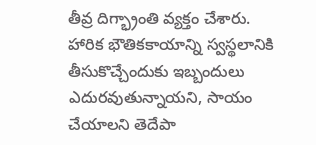తీవ్ర దిగ్భ్రాంతి వ్యక్తం చేశారు. హారిక భౌతికకాయాన్ని స్వస్థలానికి తీసుకొచ్చేందుకు ఇబ్బందులు ఎదురవుతున్నాయని, సాయం చేయాలని తెదేపా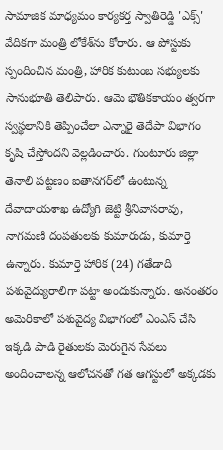సామాజిక మాధ్యమం కార్యకర్త స్వాతిరెడ్డి 'ఎక్స్‌' వేదికగా మంత్రి లోకేశ్‌ను కోరారు. ఆ పోస్టుకు స్పందించిన మంత్రి, హారిక కుటుంబ సభ్యులకు సానుభూతి తెలిపారు. ఆమె భౌతికకాయం త్వరగా స్వస్థలానికి తెప్పించేలా ఎన్నారై తెదేపా విభాగం కృషి చేస్తోందని వెల్లడించారు. గుంటూరు జిల్లా తెనాలి పట్టణం ఐతానగర్‌లో ఉంటున్న దేవాదాయశాఖ ఉద్యోగి జెట్టి శ్రీనివాసరావు, నాగమణి దంపతులకు కుమారుడు, కుమార్తె ఉన్నారు. కుమార్తె హారిక (24) గతేడాది పశువైద్యురాలిగా పట్టా అందుకున్నారు. అనంతరం అమెరికాలో పశువైద్య విభాగంలో ఎంఎస్‌ చేసి ఇక్కడి పాడి రైతులకు మెరుగైన సేవలు అందించాలన్న ఆలోచనతో గత ఆగస్టులో అక్కడకు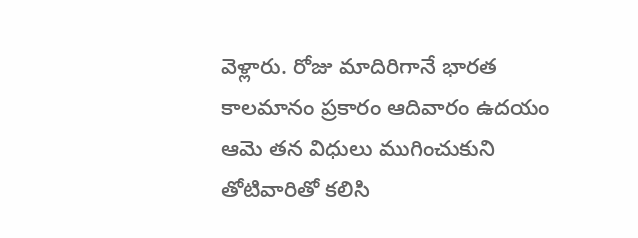వెళ్లారు. రోజు మాదిరిగానే భారత కాలమానం ప్రకారం ఆదివారం ఉదయం ఆమె తన విధులు ముగించుకుని తోటివారితో కలిసి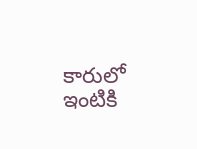కారులో ఇంటికి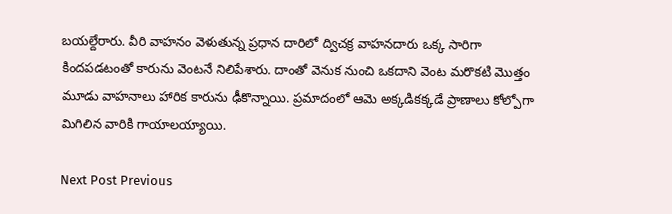బయల్దేరారు. వీరి వాహనం వెళుతున్న ప్రధాన దారిలో ద్విచక్ర వాహనదారు ఒక్క సారిగా కిందపడటంతో కారును వెంటనే నిలిపేశారు. దాంతో వెనుక నుంచి ఒకదాని వెంట మరొకటి మొత్తం మూడు వాహనాలు హారిక కారును ఢీకొన్నాయి. ప్రమాదంలో ఆమె అక్కడికక్కడే ప్రాణాలు కోల్పోగా మిగిలిన వారికి గాయాలయ్యాయి.

Next Post Previous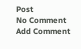Post
No Comment
Add Comment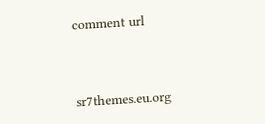comment url




sr7themes.eu.org